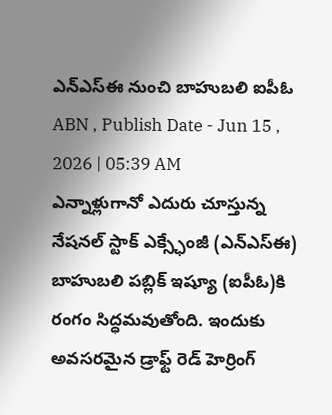ఎన్ఎస్ఈ నుంచి బాహుబలి ఐపీఓ
ABN , Publish Date - Jun 15 , 2026 | 05:39 AM
ఎన్నాళ్లుగానో ఎదురు చూస్తున్న నేషనల్ స్టాక్ ఎక్స్ఛేంజీ (ఎన్ఎస్ఈ) బాహుబలి పబ్లిక్ ఇష్యూ (ఐపీఓ)కి రంగం సిద్ధమవుతోంది. ఇందుకు అవసరమైన డ్రాఫ్ట్ రెడ్ హెర్రింగ్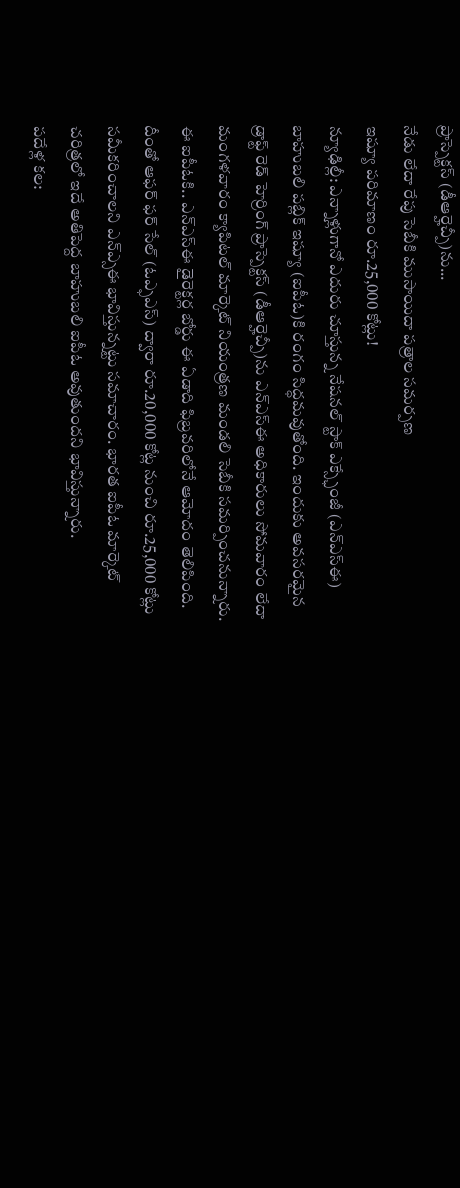ప్రాస్పెక్టస్ (డీఆర్హెచ్పీ)ను...
నేడు లేదా రేపు సెబీకి ముసాయిదా పత్రాల సమర్పణ
ఇష్యూ పరిమాణం రూ.25,000 కోట్లు!
న్యూఢిల్లీ: ఎన్నాళ్లుగానో ఎదురు చూస్తున్న నేషనల్ స్టాక్ ఎక్స్ఛేంజీ (ఎన్ఎస్ఈ) బాహుబలి పబ్లిక్ ఇష్యూ (ఐపీఓ)కి రంగం సిద్ధమవుతోంది. ఇందుకు అవసరమైన డ్రాఫ్ట్ రెడ్ హెర్రింగ్ ప్రాస్పెక్టస్ (డీఆర్హెచ్పీ)ను ఎన్ఎస్ఈ అధికారులు సోమవారం లేదా మంగళవారం క్యాపిటల్ మార్కెట్ నియంత్రణ మండలి సెబీకి సమర్పించనున్నారు. ఈ ఐపీఓకి.. ఎన్ఎస్ఈ డైరెక్టర్ల బోర్డు ఈ ఏడాది ఫిబ్రవరిలోనే ఆమోదం తెలిపింది. దీంతో ఆఫర్ ఫర్ సేల్ (ఓఎ్ఫఎస్) ద్వారా రూ.20,000 కోట్ల నుంచి రూ.25,000 కోట్లు సమీకరించాలని ఎన్ఎ్సఈ భావిస్తున్నట్టు సమాచారం. భారత ఐపీఓ మార్కెట్ చరిత్రలో ఇదే అతిపెద్ద బాహుబలి ఐపీఓ అవుతుందని భావిస్తున్నారు.
పదేళ్ల కల: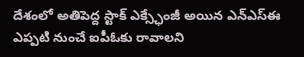దేశంలో అతిపెద్ద స్టాక్ ఎక్స్ఛేంజీ అయిన ఎన్ఎస్ఈ ఎప్పటి నుంచే ఐపీఓకు రావాలని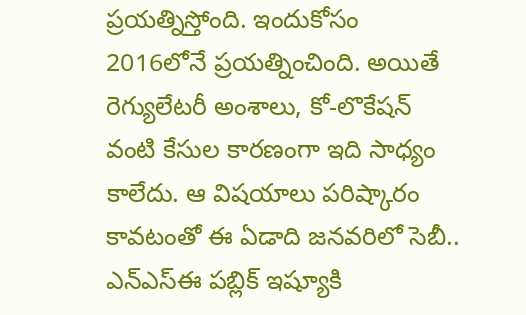ప్రయత్నిస్తోంది. ఇందుకోసం 2016లోనే ప్రయత్నించింది. అయితే రెగ్యులేటరీ అంశాలు, కో-లొకేషన్ వంటి కేసుల కారణంగా ఇది సాధ్యం కాలేదు. ఆ విషయాలు పరిష్కారం కావటంతో ఈ ఏడాది జనవరిలో సెబీ.. ఎన్ఎస్ఈ పబ్లిక్ ఇష్యూకి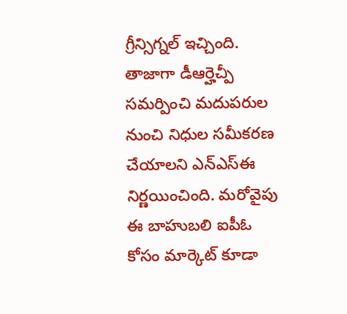గ్రీన్సిగ్నల్ ఇచ్చింది. తాజాగా డీఆర్హెచ్పీ సమర్పించి మదుపరుల నుంచి నిధుల సమీకరణ చేయాలని ఎన్ఎస్ఈ నిర్ణయించింది. మరోవైపు ఈ బాహుబలి ఐపీఓ కోసం మార్కెట్ కూడా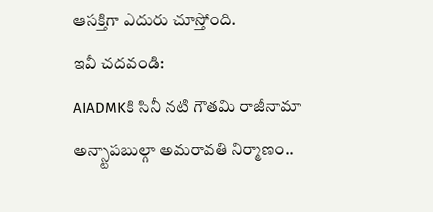ఆసక్తిగా ఎదురు చూస్తోంది.
ఇవీ చదవండి:
AIADMKకి సినీ నటి గౌతమి రాజీనామా
అన్స్టాపబుల్గా అమరావతి నిర్మాణం..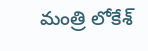మంత్రి లోకేశ్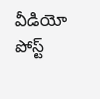వీడియో పోస్ట్